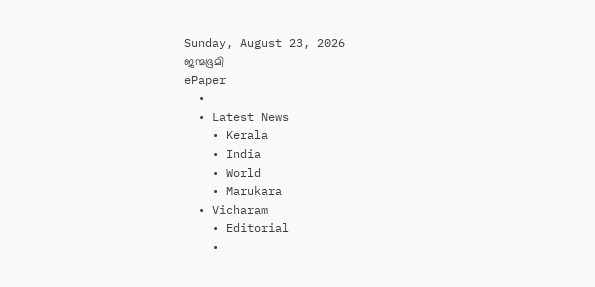Sunday, August 23, 2026
ജന്മഭൂമി
ePaper
  •
  • Latest News
    • Kerala
    • India
    • World
    • Marukara
  • Vicharam
    • Editorial
    •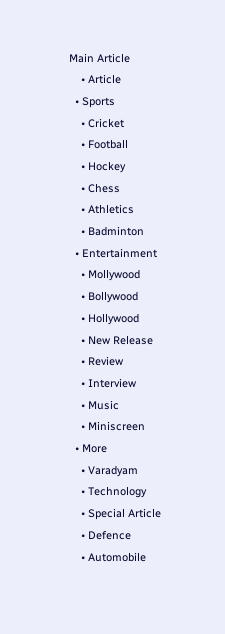Main Article
    • Article
  • Sports
    • Cricket
    • Football
    • Hockey
    • Chess
    • Athletics
    • Badminton
  • Entertainment
    • Mollywood
    • Bollywood
    • Hollywood
    • New Release
    • Review
    • Interview
    • Music
    • Miniscreen
  • More
    • Varadyam
    • Technology
    • Special Article
    • Defence
    • Automobile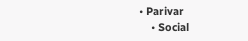• Parivar
    • Social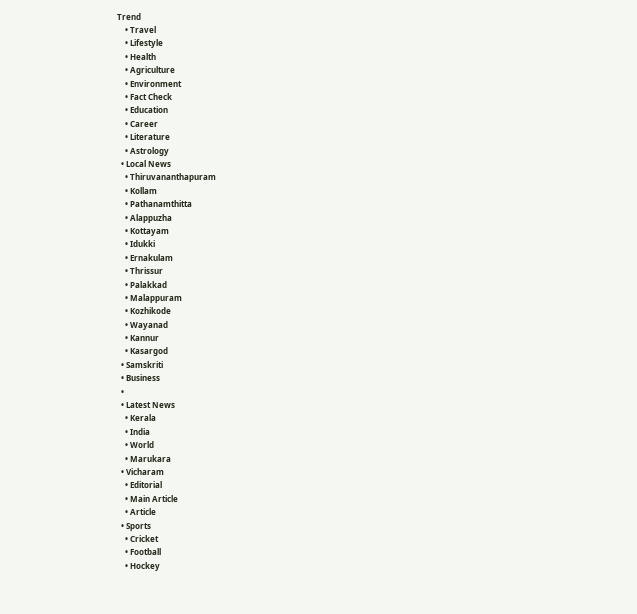Trend
    • Travel
    • Lifestyle
    • Health
    • Agriculture
    • Environment
    • Fact Check
    • Education
    • Career
    • Literature
    • Astrology
  • Local News
    • Thiruvananthapuram
    • Kollam
    • Pathanamthitta
    • Alappuzha
    • Kottayam
    • Idukki
    • Ernakulam
    • Thrissur
    • Palakkad
    • Malappuram
    • Kozhikode
    • Wayanad
    • Kannur
    • Kasargod
  • Samskriti
  • Business
  •
  • Latest News
    • Kerala
    • India
    • World
    • Marukara
  • Vicharam
    • Editorial
    • Main Article
    • Article
  • Sports
    • Cricket
    • Football
    • Hockey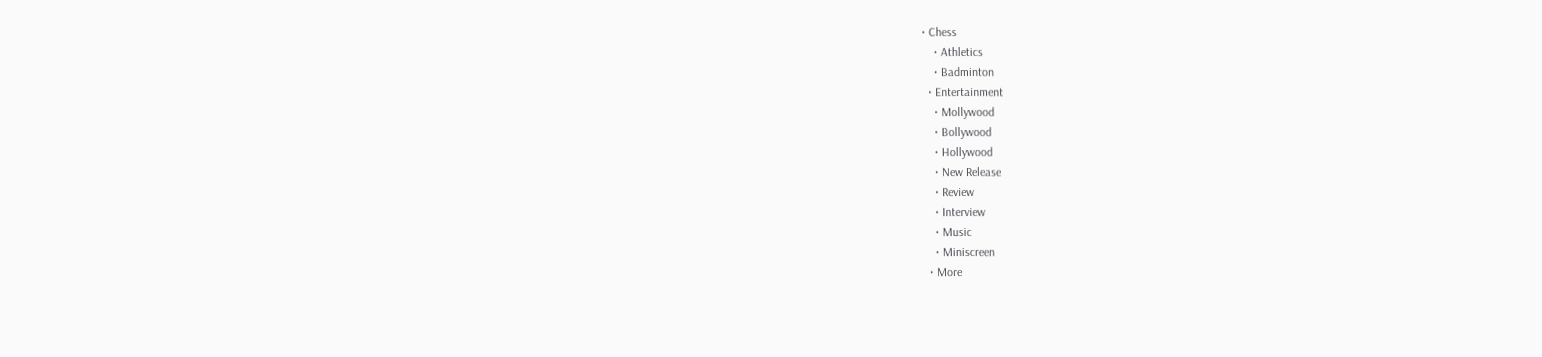• Chess
    • Athletics
    • Badminton
  • Entertainment
    • Mollywood
    • Bollywood
    • Hollywood
    • New Release
    • Review
    • Interview
    • Music
    • Miniscreen
  • More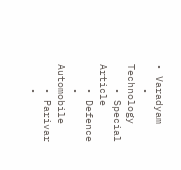• Varadyam
    • Technology
    • Special Article
    • Defence
    • Automobile
    • Parivar
    •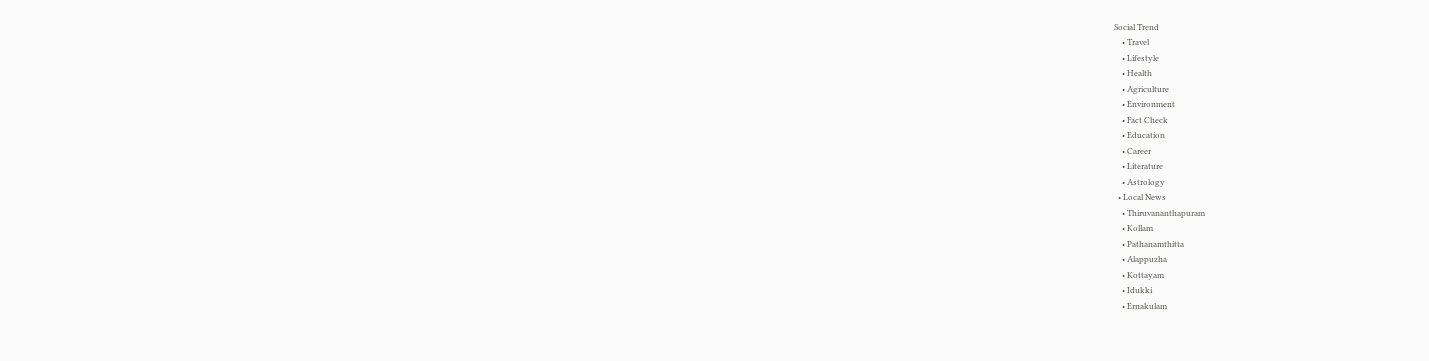Social Trend
    • Travel
    • Lifestyle
    • Health
    • Agriculture
    • Environment
    • Fact Check
    • Education
    • Career
    • Literature
    • Astrology
  • Local News
    • Thiruvananthapuram
    • Kollam
    • Pathanamthitta
    • Alappuzha
    • Kottayam
    • Idukki
    • Ernakulam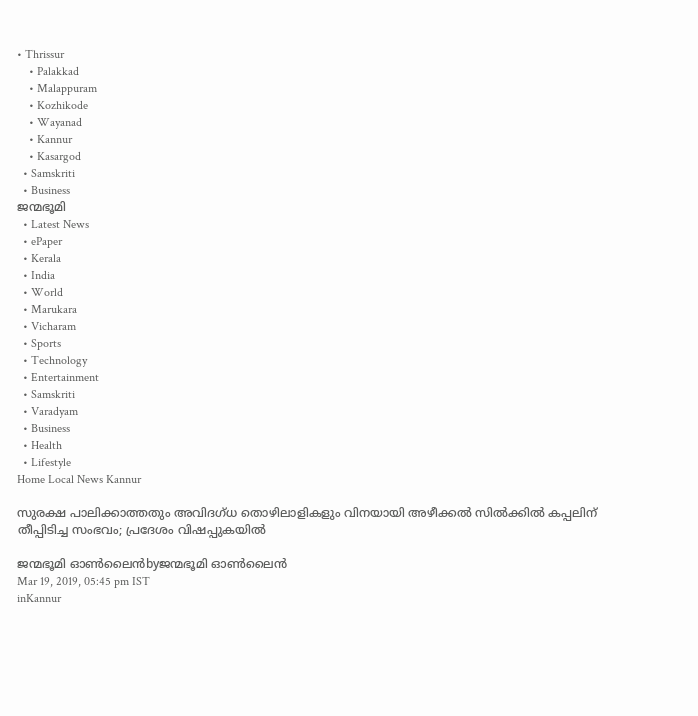• Thrissur
    • Palakkad
    • Malappuram
    • Kozhikode
    • Wayanad
    • Kannur
    • Kasargod
  • Samskriti
  • Business
ജന്മഭൂമി
  • Latest News
  • ePaper
  • Kerala
  • India
  • World
  • Marukara
  • Vicharam
  • Sports
  • Technology
  • Entertainment
  • Samskriti
  • Varadyam
  • Business
  • Health
  • Lifestyle
Home Local News Kannur

സുരക്ഷ പാലിക്കാത്തതും അവിദഗ്ധ തൊഴിലാളികളും വിനയായി അഴീക്കല്‍ സില്‍ക്കില്‍ കപ്പലിന് തീപ്പിടിച്ച സംഭവം; പ്രദേശം വിഷപ്പുകയില്‍

ജന്മഭൂമി ഓണ്‍ലൈന്‍byജന്മഭൂമി ഓണ്‍ലൈന്‍
Mar 19, 2019, 05:45 pm IST
inKannur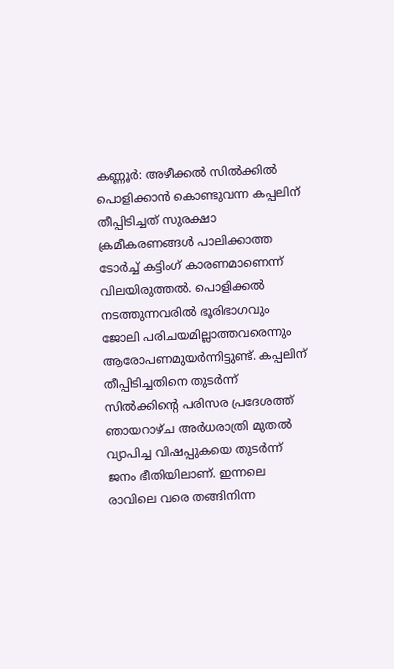കണ്ണൂര്‍: അഴീക്കല്‍ സില്‍ക്കില്‍ പൊളിക്കാന്‍ കൊണ്ടുവന്ന കപ്പലിന് തീപ്പിടിച്ചത് സുരക്ഷാ ക്രമീകരണങ്ങള്‍ പാലിക്കാത്ത ടോര്‍ച്ച് കട്ടിംഗ് കാരണമാണെന്ന് വിലയിരുത്തല്‍. പൊളിക്കല്‍ നടത്തുന്നവരില്‍ ഭൂരിഭാഗവും ജോലി പരിചയമില്ലാത്തവരെന്നും ആരോപണമുയര്‍ന്നിട്ടുണ്ട്. കപ്പലിന് തീപ്പിടിച്ചതിനെ തുടര്‍ന്ന് സില്‍ക്കിന്റെ പരിസര പ്രദേശത്ത് ഞായറാഴ്ച അര്‍ധരാത്രി മുതല്‍ വ്യാപിച്ച വിഷപ്പുകയെ തുടര്‍ന്ന് ജനം ഭീതിയിലാണ്. ഇന്നലെ രാവിലെ വരെ തങ്ങിനിന്ന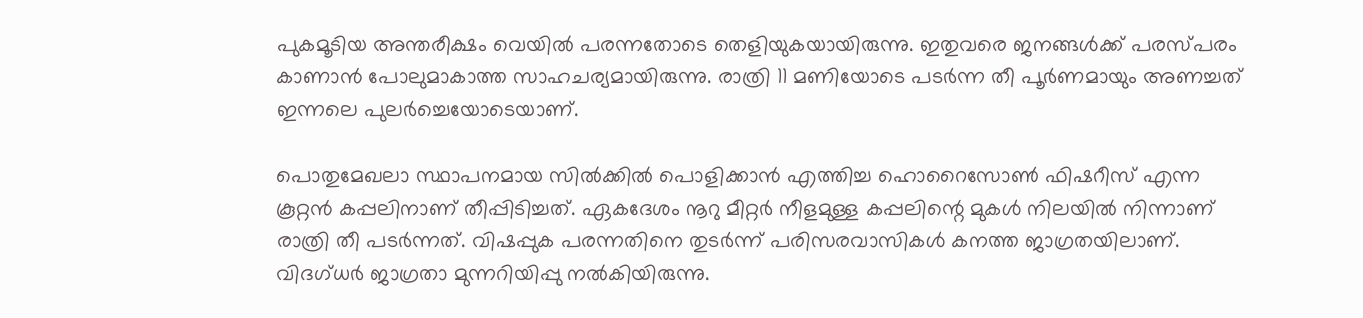പുകമൂടിയ അന്തരീക്ഷം വെയില്‍ പരന്നതോടെ തെളിയുകയായിരുന്നു. ഇതുവരെ ജനങ്ങള്‍ക്ക് പരസ്പരം കാണാന്‍ പോലുമാകാത്ത സാഹചര്യമായിരുന്നു. രാത്രി 11 മണിയോടെ പടര്‍ന്ന തീ പൂര്‍ണമായും അണച്ചത് ഇന്നലെ പുലര്‍ച്ചെയോടെയാണ്.

പൊതുമേഖലാ സ്ഥാപനമായ സില്‍ക്കില്‍ പൊളിക്കാന്‍ എത്തിച്ച ഹൊറൈസോണ്‍ ഫിഷറീസ് എന്ന കൂറ്റന്‍ കപ്പലിനാണ് തീപ്പിടിച്ചത്. ഏകദേശം നൂറു മീറ്റര്‍ നീളമുള്ള കപ്പലിന്റെ മുകള്‍ നിലയില്‍ നിന്നാണ് രാത്രി തീ പടര്‍ന്നത്. വിഷപ്പുക പരന്നതിനെ തുടര്‍ന്ന് പരിസരവാസികള്‍ കനത്ത ജാഗ്രതയിലാണ്. വിദഗ്ധര്‍ ജാഗ്രതാ മുന്നറിയിപ്പു നല്‍കിയിരുന്നു.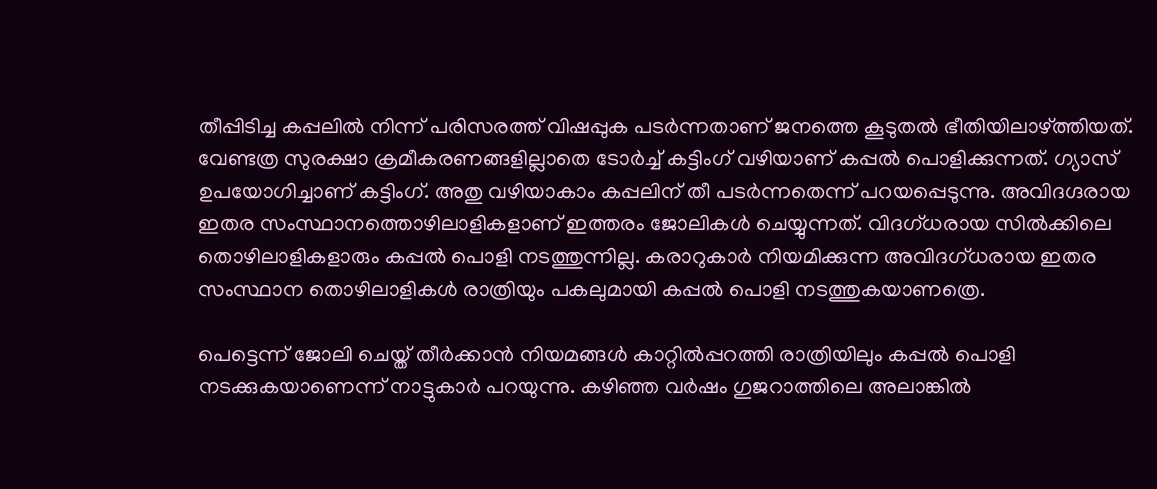തീപ്പിടിച്ച കപ്പലില്‍ നിന്ന് പരിസരത്ത് വിഷപ്പുക പടര്‍ന്നതാണ് ജനത്തെ കൂടുതല്‍ ഭീതിയിലാഴ്‌ത്തിയത്. വേണ്ടത്ര സുരക്ഷാ ക്രമീകരണങ്ങളില്ലാതെ ടോര്‍ച്ച് കട്ടിംഗ് വഴിയാണ് കപ്പല്‍ പൊളിക്കുന്നത്. ഗ്യാസ് ഉപയോഗിച്ചാണ് കട്ടിംഗ്. അതു വഴിയാകാം കപ്പലിന് തീ പടര്‍ന്നതെന്ന് പറയപ്പെടുന്നു. അവിദഗ്ദരായ ഇതര സംസ്ഥാനത്തൊഴിലാളികളാണ് ഇത്തരം ജോലികള്‍ ചെയ്യുന്നത്. വിദഗ്ധരായ സില്‍ക്കിലെ തൊഴിലാളികളാരും കപ്പല്‍ പൊളി നടത്തുന്നില്ല. കരാറുകാര്‍ നിയമിക്കുന്ന അവിദഗ്ധരായ ഇതര സംസ്ഥാന തൊഴിലാളികള്‍ രാത്രിയും പകലുമായി കപ്പല്‍ പൊളി നടത്തുകയാണത്രെ.

പെട്ടെന്ന് ജോലി ചെയ്ത് തീര്‍ക്കാന്‍ നിയമങ്ങള്‍ കാറ്റില്‍പ്പറത്തി രാത്രിയിലും കപ്പല്‍ പൊളി നടക്കുകയാണെന്ന് നാട്ടുകാര്‍ പറയുന്നു. കഴിഞ്ഞ വര്‍ഷം ഗുജറാത്തിലെ അലാങ്കില്‍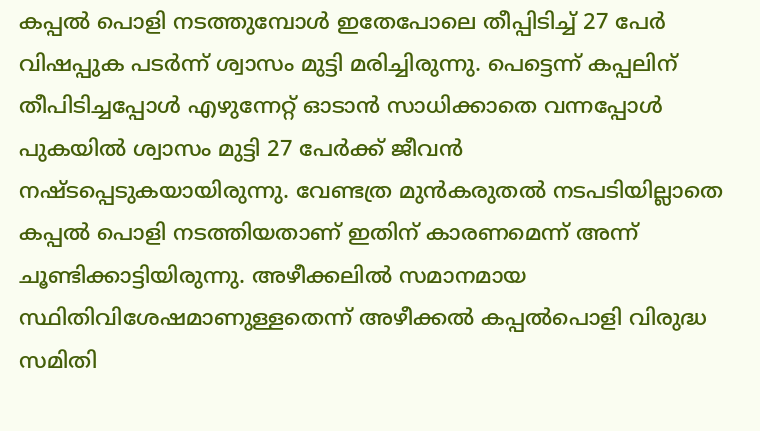കപ്പല്‍ പൊളി നടത്തുമ്പോള്‍ ഇതേപോലെ തീപ്പിടിച്ച് 27 പേര്‍ വിഷപ്പുക പടര്‍ന്ന് ശ്വാസം മുട്ടി മരിച്ചിരുന്നു. പെട്ടെന്ന് കപ്പലിന് തീപിടിച്ചപ്പോള്‍ എഴുന്നേറ്റ് ഓടാന്‍ സാധിക്കാതെ വന്നപ്പോള്‍ പുകയില്‍ ശ്വാസം മുട്ടി 27 പേര്‍ക്ക് ജീവന്‍ നഷ്ടപ്പെടുകയായിരുന്നു. വേണ്ടത്ര മുന്‍കരുതല്‍ നടപടിയില്ലാതെ കപ്പല്‍ പൊളി നടത്തിയതാണ് ഇതിന് കാരണമെന്ന് അന്ന് ചൂണ്ടിക്കാട്ടിയിരുന്നു. അഴീക്കലില്‍ സമാനമായ സ്ഥിതിവിശേഷമാണുള്ളതെന്ന് അഴീക്കല്‍ കപ്പല്‍പൊളി വിരുദ്ധ സമിതി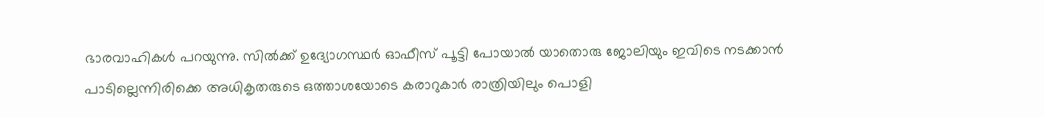ഭാരവാഹികള്‍ പറയുന്നു. സില്‍ക്ക് ഉദ്യോഗസ്ഥര്‍ ഓഫീസ് പൂട്ടി പോയാല്‍ യാതൊരു ജോലിയും ഇവിടെ നടക്കാന്‍ പാടില്ലെന്നിരിക്കെ അധികൃതരുടെ ഒത്താശയോടെ കരാറുകാര്‍ രാത്രിയിലും പൊളി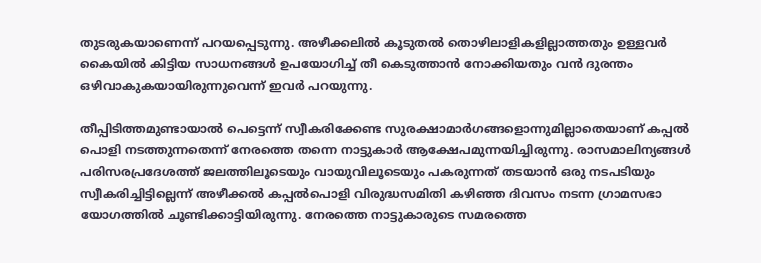തുടരുകയാണെന്ന് പറയപ്പെടുന്നു. അഴീക്കലില്‍ കൂടുതല്‍ തൊഴിലാളികളില്ലാത്തതും ഉള്ളവര്‍ കൈയില്‍ കിട്ടിയ സാധനങ്ങള്‍ ഉപയോഗിച്ച് തീ കെടുത്താന്‍ നോക്കിയതും വന്‍ ദുരന്തം ഒഴിവാകുകയായിരുന്നുവെന്ന് ഇവര്‍ പറയുന്നു.

തീപ്പിടിത്തമുണ്ടായാല്‍ പെട്ടെന്ന് സ്വീകരിക്കേണ്ട സുരക്ഷാമാര്‍ഗങ്ങളൊന്നുമില്ലാതെയാണ് കപ്പല്‍ പൊളി നടത്തുന്നതെന്ന് നേരത്തെ തന്നെ നാട്ടുകാര്‍ ആക്ഷേപമുന്നയിച്ചിരുന്നു. രാസമാലിന്യങ്ങള്‍ പരിസരപ്രദേശത്ത് ജലത്തിലൂടെയും വായുവിലൂടെയും പകരുന്നത് തടയാന്‍ ഒരു നടപടിയും സ്വീകരിച്ചിട്ടില്ലെന്ന് അഴീക്കല്‍ കപ്പല്‍പൊളി വിരുദ്ധസമിതി കഴിഞ്ഞ ദിവസം നടന്ന ഗ്രാമസഭാ യോഗത്തില്‍ ചൂണ്ടിക്കാട്ടിയിരുന്നു. നേരത്തെ നാട്ടുകാരുടെ സമരത്തെ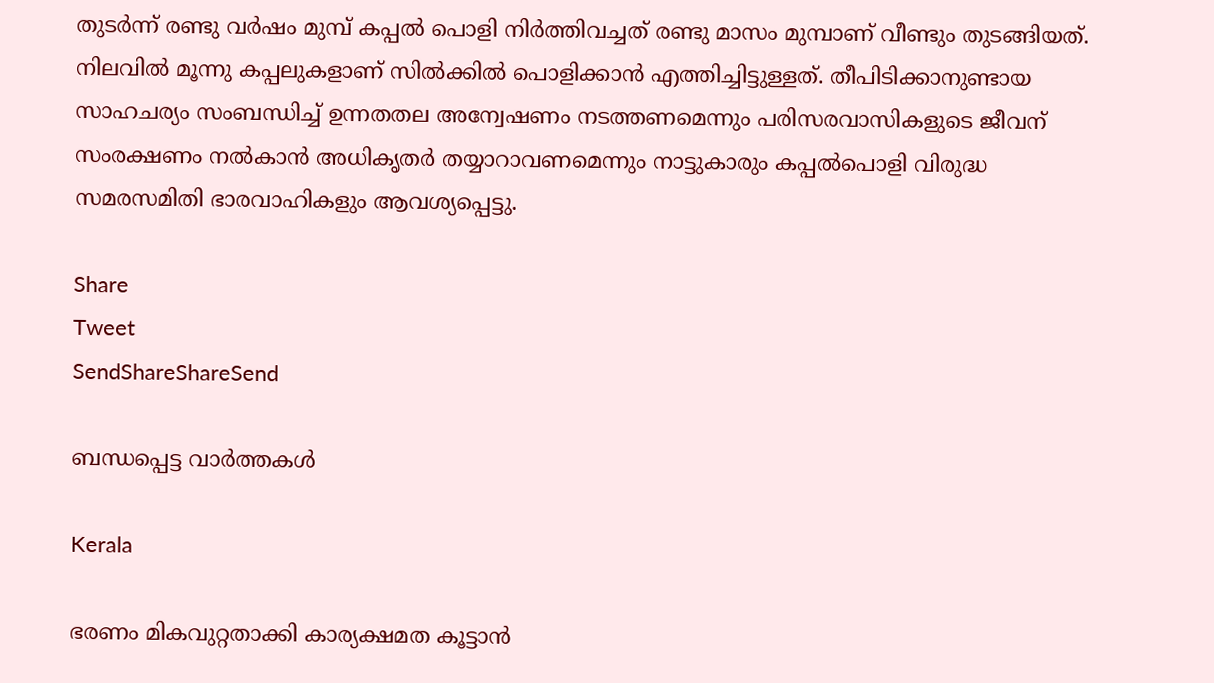തുടര്‍ന്ന് രണ്ടു വര്‍ഷം മുമ്പ് കപ്പല്‍ പൊളി നിര്‍ത്തിവച്ചത് രണ്ടു മാസം മുമ്പാണ് വീണ്ടും തുടങ്ങിയത്. നിലവില്‍ മൂന്നു കപ്പലുകളാണ് സില്‍ക്കില്‍ പൊളിക്കാന്‍ എത്തിച്ചിട്ടുള്ളത്. തീപിടിക്കാനുണ്ടായ സാഹചര്യം സംബന്ധിച്ച് ഉന്നതതല അന്വേഷണം നടത്തണമെന്നും പരിസരവാസികളുടെ ജീവന് സംരക്ഷണം നല്‍കാന്‍ അധികൃതര്‍ തയ്യാറാവണമെന്നും നാട്ടുകാരും കപ്പല്‍പൊളി വിരുദ്ധ സമരസമിതി ഭാരവാഹികളും ആവശ്യപ്പെട്ടു.

Share
Tweet
SendShareShareSend

ബന്ധപ്പെട്ട വാര്‍ത്തകള്‍

Kerala

ഭരണം മികവുറ്റതാക്കി കാര്യക്ഷമത കൂട്ടാന്‍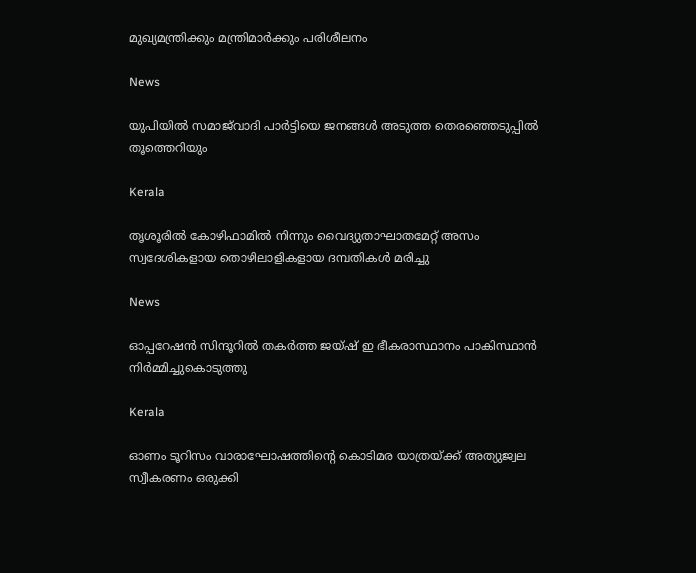മുഖ്യമന്ത്രിക്കും മന്ത്രിമാര്‍ക്കും പരിശീലനം

News

യുപിയിൽ സമാജ്‌വാദി പാർട്ടിയെ ജനങ്ങൾ അടുത്ത തെരഞ്ഞെടുപ്പിൽ തൂത്തെറിയും

Kerala

തൃശൂരില്‍ കോഴിഫാമില്‍ നിന്നും വൈദ്യുതാഘാതമേറ്റ് അസം സ്വദേശികളായ തൊഴിലാളികളായ ദമ്പതികള്‍ മരിച്ചു

News

ഓപ്പറേഷൻ സിന്ദൂറിൽ തകർത്ത ജയ്ഷ് ഇ ഭീകരാസ്ഥാനം പാകിസ്ഥാൻ നിർമ്മിച്ചുകൊടുത്തു

Kerala

ഓണം ടൂറിസം വാരാഘോഷത്തിന്റെ കൊടിമര യാത്രയ്‌ക്ക് അത്യുജ്വല സ്വീകരണം ഒരുക്കി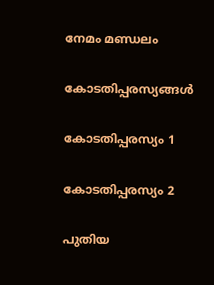നേമം മണ്ഡലം

കോടതിപ്പരസ്യങ്ങള്‍

കോടതിപ്പരസ്യം 1

കോടതിപ്പരസ്യം 2

പുതിയ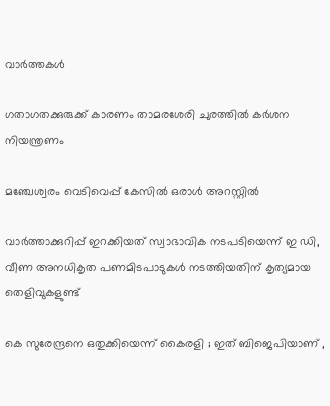വാര്‍ത്തകള്‍

ഗതാഗതക്കുരുക്ക് കാരണം താമരശേരി ചുരത്തില്‍ കര്‍ശന നിയന്ത്രണം

മഞ്ചേശ്വരം വെടിവെപ്പ് കേസില്‍ ഒരാള്‍ അറസ്റ്റില്‍

വാര്‍ത്താക്കുറിപ്പ് ഇറക്കിയത് സ്വാഭാവിക നടപടിയെന്ന് ഇ ഡി, വീണ അനധികൃത പണമിടപാടുകള്‍ നടത്തിയതിന് കൃത്യമായ തെളിവുകളുണ്ട്

കെ സുരേന്ദ്രനെ ഒതുക്കിയെന്ന് കൈരളി ; ഇത് ബിജെപിയാണ് ,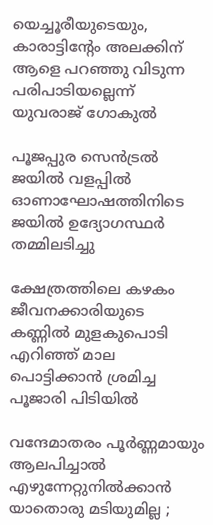യെച്ചൂരീയുടെയും, കാരാട്ടിന്‍റേം അലക്കിന് ആളെ പറഞ്ഞു വിടുന്ന പരിപാടിയല്ലെന്ന് യുവരാജ് ഗോകുൽ

പൂജപ്പുര സെന്‍ട്രല്‍ ജയില്‍ വളപ്പില്‍ ഓണാഘോഷത്തിനിടെ ജയില്‍ ഉദ്യോഗസ്ഥര്‍ തമ്മിലടിച്ചു

ക്ഷേത്രത്തിലെ കഴകം ജീവനക്കാരിയുടെ കണ്ണില്‍ മുളകുപൊടി എറിഞ്ഞ് മാല പൊട്ടിക്കാന്‍ ശ്രമിച്ച പൂജാരി പിടിയില്‍

വന്ദേമാതരം പൂർണ്ണമായും ആലപിച്ചാൽ എഴുന്നേറ്റുനിൽക്കാൻ യാതൊരു മടിയുമില്ല ;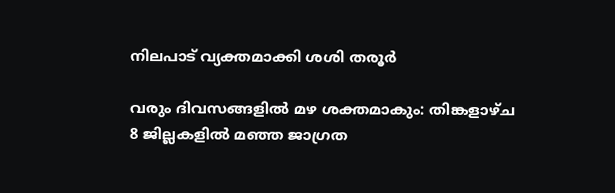നിലപാട് വ്യക്തമാക്കി ശശി തരൂർ

വരും ദിവസങ്ങളില്‍ മഴ ശക്തമാകും: തിങ്കളാഴ്ച 8 ജില്ലകളില്‍ മഞ്ഞ ജാഗ്രത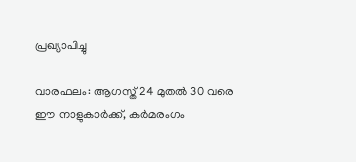പ്രഖ്യാപിച്ചു

വാരഫലം: ആഗസ്ത് 24 മുതല്‍ 30 വരെ ഈ നാളുകാര്‍ക്ക്, കര്‍മരംഗം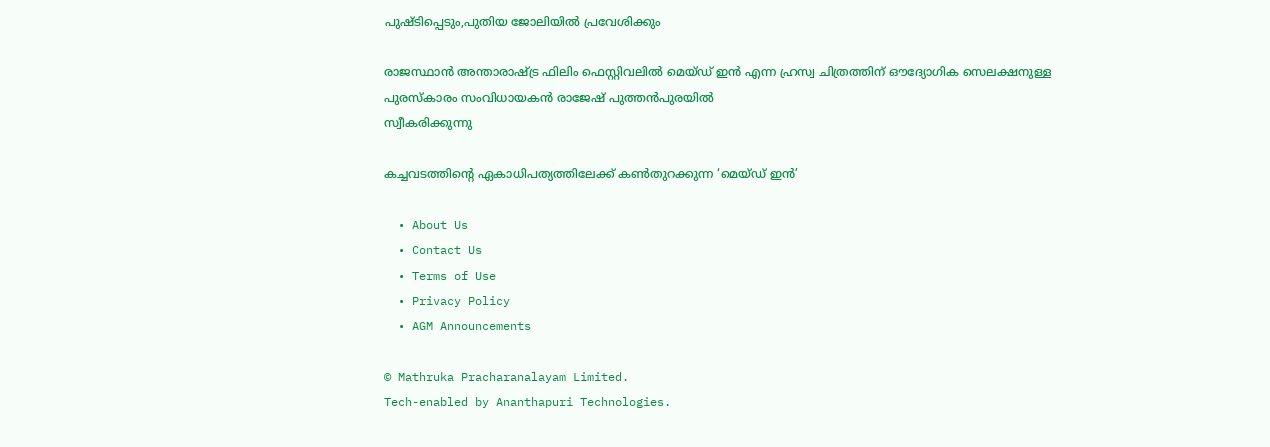പുഷ്ടിപ്പെടും,പുതിയ ജോലിയില്‍ പ്രവേശിക്കും

രാജസ്ഥാന്‍ അന്താരാഷ്ട്ര ഫിലിം ഫെസ്റ്റിവലില്‍ മെയ്ഡ് ഇന്‍ എന്ന ഹ്രസ്വ ചിത്രത്തിന് ഔദ്യോഗിക സെലക്ഷനുള്ള
പുരസ്‌കാരം സംവിധായകന്‍ രാജേഷ് പുത്തന്‍പുരയില്‍
സ്വീകരിക്കുന്നു

കച്ചവടത്തിന്റെ ഏകാധിപത്യത്തിലേക്ക് കണ്‍തുറക്കുന്ന ‘മെയ്ഡ് ഇന്‍’

  • About Us
  • Contact Us
  • Terms of Use
  • Privacy Policy
  • AGM Announcements

© Mathruka Pracharanalayam Limited.
Tech-enabled by Ananthapuri Technologies.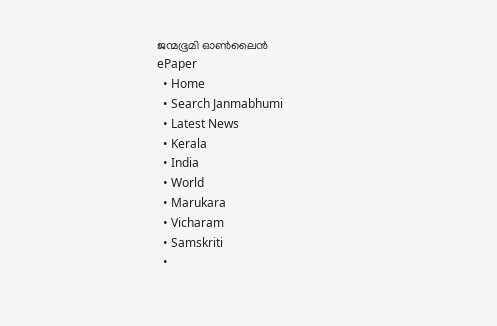ജന്മഭൂമി ഓണ്‍ലൈന്‍
ePaper
  • Home
  • Search Janmabhumi
  • Latest News
  • Kerala
  • India
  • World
  • Marukara
  • Vicharam
  • Samskriti
  •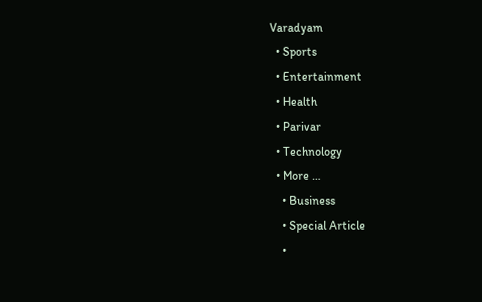Varadyam
  • Sports
  • Entertainment
  • Health
  • Parivar
  • Technology
  • More …
    • Business
    • Special Article
    •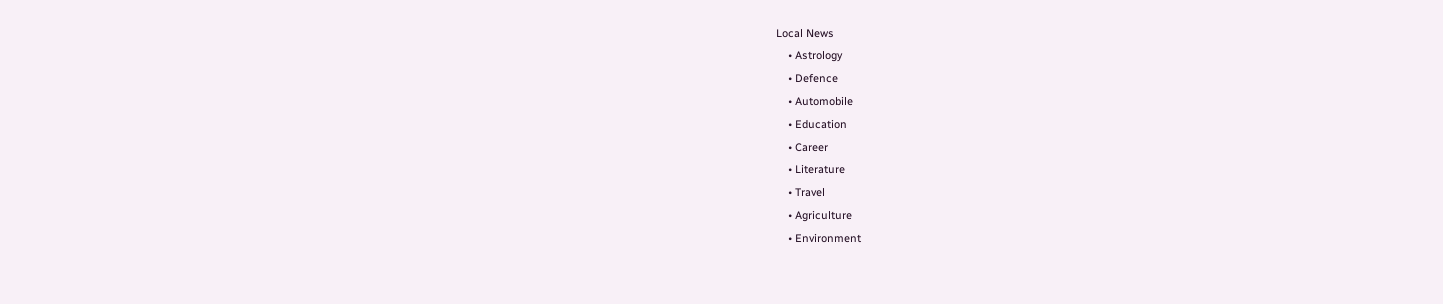Local News
    • Astrology
    • Defence
    • Automobile
    • Education
    • Career
    • Literature
    • Travel
    • Agriculture
    • Environment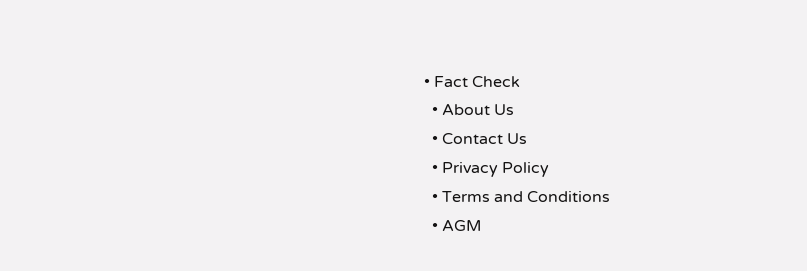• Fact Check
  • About Us
  • Contact Us
  • Privacy Policy
  • Terms and Conditions
  • AGM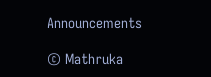Announcements

© Mathruka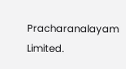Pracharanalayam Limited.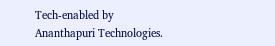Tech-enabled by Ananthapuri Technologies.